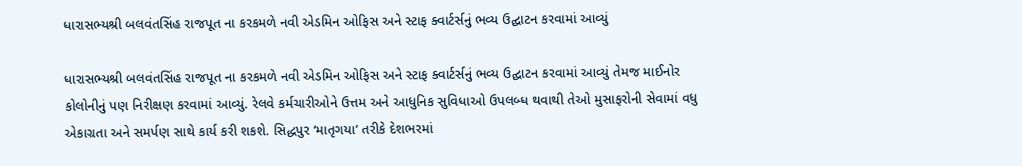ધારાસભ્યશ્રી બલવંતસિંહ રાજપૂત ના કરકમળે નવી એડમિન ઓફિસ અને સ્ટાફ ક્વાર્ટર્સનું ભવ્ય ઉદ્ઘાટન કરવામાં આવ્યું

ધારાસભ્યશ્રી બલવંતસિંહ રાજપૂત ના કરકમળે નવી એડમિન ઓફિસ અને સ્ટાફ ક્વાર્ટર્સનું ભવ્ય ઉદ્ઘાટન કરવામાં આવ્યું તેમજ માઈનોર કોલોનીનું પણ નિરીક્ષણ કરવામાં આવ્યું. રેલવે કર્મચારીઓને ઉત્તમ અને આધુનિક સુવિધાઓ ઉપલબ્ધ થવાથી તેઓ મુસાફરોની સેવામાં વધુ એકાગ્રતા અને સમર્પણ સાથે કાર્ય કરી શકશે. સિદ્ધપુર ‘માતૃગયા’ તરીકે દેશભરમાં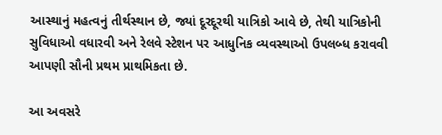આસ્થાનું મહત્વનું તીર્થસ્થાન છે, જ્યાં દૂરદૂરથી યાત્રિકો આવે છે, તેથી યાત્રિકોની સુવિધાઓ વધારવી અને રેલવે સ્ટેશન પર આધુનિક વ્યવસ્થાઓ ઉપલબ્ધ કરાવવી આપણી સૌની પ્રથમ પ્રાથમિકતા છે.

આ અવસરે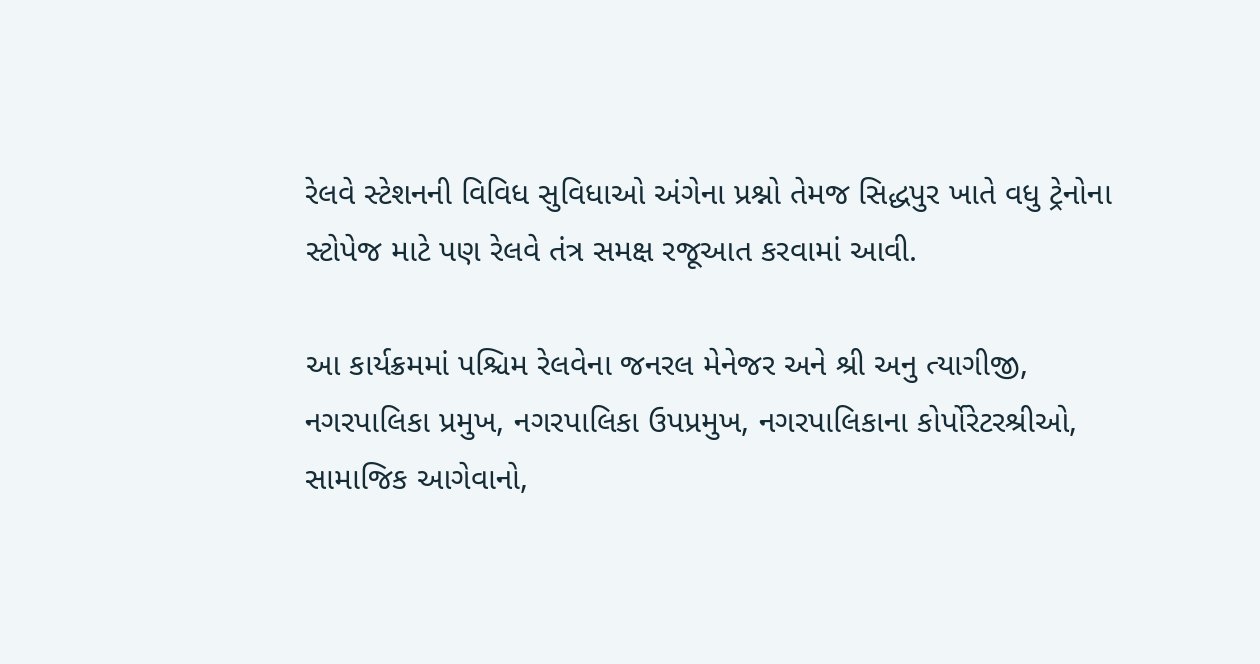રેલવે સ્ટેશનની વિવિધ સુવિધાઓ અંગેના પ્રશ્નો તેમજ સિદ્ધપુર ખાતે વધુ ટ્રેનોના સ્ટોપેજ માટે પણ રેલવે તંત્ર સમક્ષ રજૂઆત કરવામાં આવી.

આ કાર્યક્રમમાં પશ્ચિમ રેલવેના જનરલ મેનેજર અને શ્રી અનુ ત્યાગીજી, નગરપાલિકા પ્રમુખ, નગરપાલિકા ઉપપ્રમુખ, નગરપાલિકાના કોર્પોરેટરશ્રીઓ, સામાજિક આગેવાનો,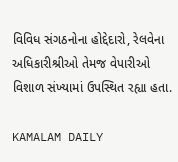વિવિધ સંગઠનોના હોદ્દેદારો, રેલવેના અધિકારીશ્રીઓ તેમજ વેપારીઓ વિશાળ સંખ્યામાં ઉપસ્થિત રહ્યા હતા.

KAMALAM DAILY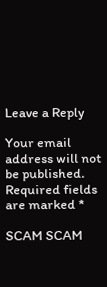Leave a Reply

Your email address will not be published. Required fields are marked *

SCAM SCAM